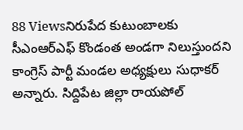88 Viewsనిరుపేద కుటుంబాలకు సీఎంఆర్ఎఫ్ కొండంత అండగా నిలుస్తుందని కాంగ్రెస్ పార్టీ మండల అధ్యక్షులు సుధాకర్ అన్నారు. సిద్దిపేట జిల్లా రాయపోల్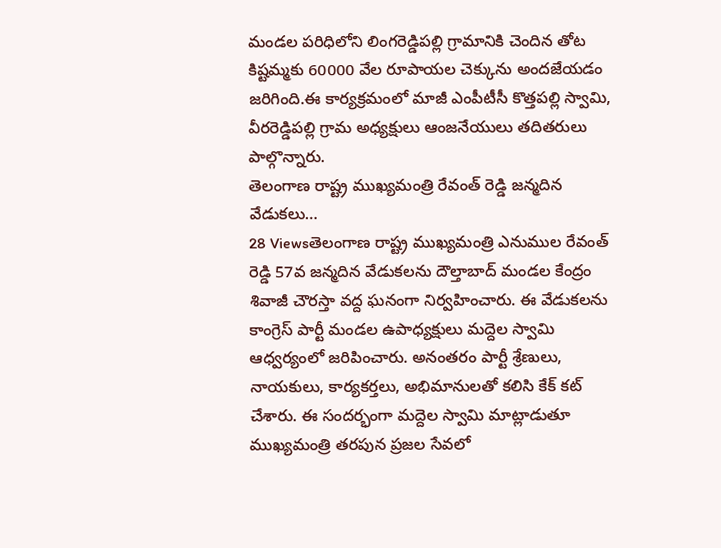మండల పరిధిలోని లింగరెడ్డిపల్లి గ్రామానికి చెందిన తోట కిష్టమ్మకు 60000 వేల రూపాయల చెక్కును అందజేయడం జరిగింది.ఈ కార్యక్రమంలో మాజీ ఎంపీటీసీ కొత్తపల్లి స్వామి, వీరరెడ్డిపల్లి గ్రామ అధ్యక్షులు ఆంజనేయులు తదితరులు పాల్గొన్నారు.
తెలంగాణ రాష్ట్ర ముఖ్యమంత్రి రేవంత్ రెడ్డి జన్మదిన వేడుకలు…
28 Viewsతెలంగాణ రాష్ట్ర ముఖ్యమంత్రి ఎనుముల రేవంత్ రెడ్డి 57వ జన్మదిన వేడుకలను దౌల్తాబాద్ మండల కేంద్రం శివాజీ చౌరస్తా వద్ద ఘనంగా నిర్వహించారు. ఈ వేడుకలను కాంగ్రెస్ పార్టీ మండల ఉపాధ్యక్షులు మద్దెల స్వామి ఆధ్వర్యంలో జరిపించారు. అనంతరం పార్టీ శ్రేణులు, నాయకులు, కార్యకర్తలు, అభిమానులతో కలిసి కేక్ కట్ చేశారు. ఈ సందర్భంగా మద్దెల స్వామి మాట్లాడుతూ ముఖ్యమంత్రి తరపున ప్రజల సేవలో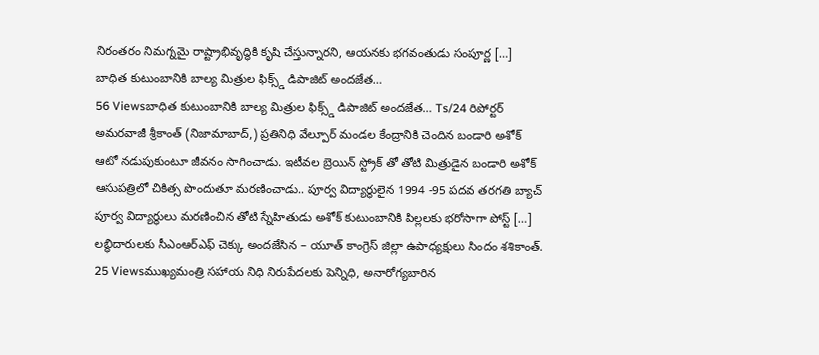నిరంతరం నిమగ్నమై రాష్ట్రాభివృద్ధికి కృషి చేస్తున్నారని, ఆయనకు భగవంతుడు సంపూర్ణ […]
బాధిత కుటుంబానికి బాల్య మిత్రుల ఫిక్స్డ్ డిపాజిట్ అందజేత…
56 Viewsబాధిత కుటుంబానికి బాల్య మిత్రుల ఫిక్స్డ్ డిపాజిట్ అందజేత… Ts/24 రిపోర్టర్ అమరవాజీ శ్రీకాంత్ (నిజామాబాద్,) ప్రతినిధి వేల్పూర్ మండల కేంద్రానికి చెందిన బండారి అశోక్ ఆటో నడుపుకుంటూ జీవనం సాగించాడు. ఇటీవల బ్రెయిన్ స్ట్రోక్ తో తోటి మిత్రుడైన బండారి అశోక్ ఆసుపత్రిలో చికిత్స పొందుతూ మరణించాడు.. పూర్వ విద్యార్థులైన 1994 -95 పదవ తరగతి బ్యాచ్ పూర్వ విద్యార్థులు మరణించిన తోటి స్నేహితుడు అశోక్ కుటుంబానికి పిల్లలకు భరోసాగా పోస్ట్ […]
లబ్ధిదారులకు సీఎంఆర్ఎఫ్ చెక్కు అందజేసిన – యూత్ కాంగ్రెస్ జిల్లా ఉపాధ్యక్షులు సిందం శశికాంత్.
25 Viewsముఖ్యమంత్రి సహాయ నిధి నిరుపేదలకు పెన్నిధి, అనారోగ్యబారిన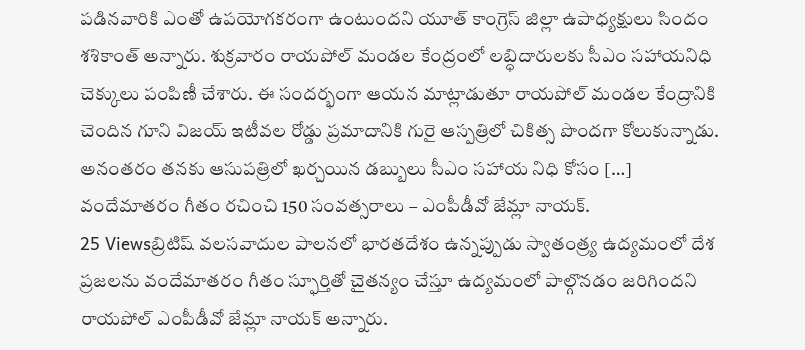పడినవారికి ఎంతో ఉపయోగకరంగా ఉంటుందని యూత్ కాంగ్రెస్ జిల్లా ఉపాధ్యక్షులు సిందం శశికాంత్ అన్నారు. శుక్రవారం రాయపోల్ మండల కేంద్రంలో లబ్ధిదారులకు సీఎం సహాయనిధి చెక్కులు పంపిణీ చేశారు. ఈ సందర్భంగా ఆయన మాట్లాడుతూ రాయపోల్ మండల కేంద్రానికి చెందిన గూని విజయ్ ఇటీవల రోడ్డు ప్రమాదానికి గురై ఆస్పత్రిలో చికిత్స పొందగా కోలుకున్నాడు. అనంతరం తనకు ఆసుపత్రిలో ఖర్చయిన డబ్బులు సీఎం సహాయ నిధి కోసం […]
వందేమాతరం గీతం రచించి 150 సంవత్సరాలు – ఎంపీడీవో జేమ్లా నాయక్.
25 Viewsబ్రిటిష్ వలసవాదుల పాలనలో భారతదేశం ఉన్నప్పుడు స్వాతంత్ర్య ఉద్యమంలో దేశ ప్రజలను వందేమాతరం గీతం స్ఫూర్తితో చైతన్యం చేస్తూ ఉద్యమంలో పాల్గొనడం జరిగిందని రాయపోల్ ఎంపీడీవో జేమ్లా నాయక్ అన్నారు.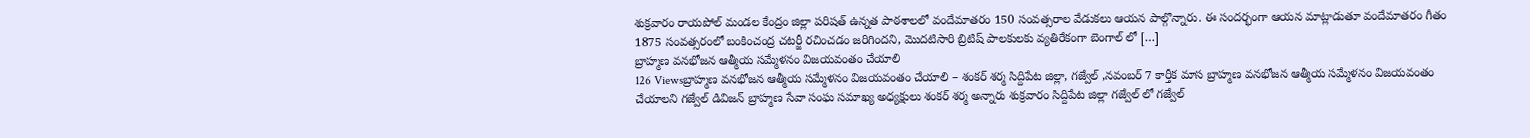శుక్రవారం రాయపోల్ మండల కేంద్రం జిల్లా పరిషత్ ఉన్నత పాఠశాలలో వందేమాతరం 150 సంవత్సరాల వేడుకలు ఆయన పాల్గొన్నారు. ఈ సందర్భంగా ఆయన మాట్లాడుతూ వందేమాతరం గీతం 1875 సంవత్సరంలో బంకించంద్ర చటర్జీ రచించడం జరిగిందని, మొదటిసారి బ్రిటిష్ పాలకులకు వ్యతిరేకంగా బెంగాల్ లో […]
బ్రాహ్మణ వనభోజన ఆత్మీయ సమ్మేళనం విజయవంతం చేయాలి
126 Viewsబ్రాహ్మణ వనభోజన ఆత్మీయ సమ్మేళనం విజయవంతం చేయాలి – శంకర్ శర్మ సిద్దిపేట జిల్లా, గజ్వేల్ ,నవంబర్ 7 కార్తీక మాస బ్రాహ్మణ వనభోజన ఆత్మీయ సమ్మేళనం విజయవంతం చేయాలని గజ్వేల్ డివిజన్ బ్రాహ్మణ సేవా సంఘ సమాఖ్య అధ్యక్షులు శంకర్ శర్మ అన్నారు శుక్రవారం సిద్దిపేట జిల్లా గజ్వేల్ లో గజ్వేల్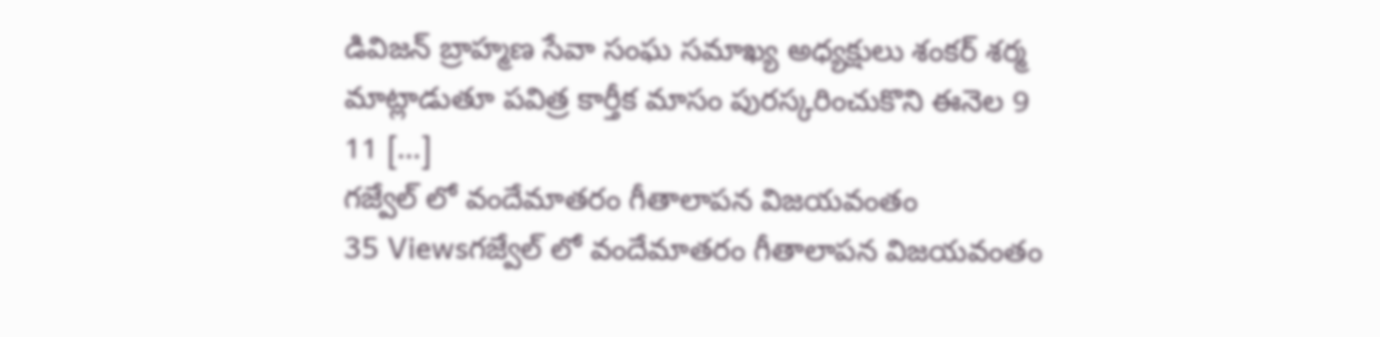డివిజన్ బ్రాహ్మణ సేవా సంఘ సమాఖ్య అధ్యక్షులు శంకర్ శర్మ మాట్లాడుతూ పవిత్ర కార్తీక మాసం పురస్కరించుకొని ఈనెల 9 11 […]
గజ్వేల్ లో వందేమాతరం గీతాలాపన విజయవంతం
35 Viewsగజ్వేల్ లో వందేమాతరం గీతాలాపన విజయవంతం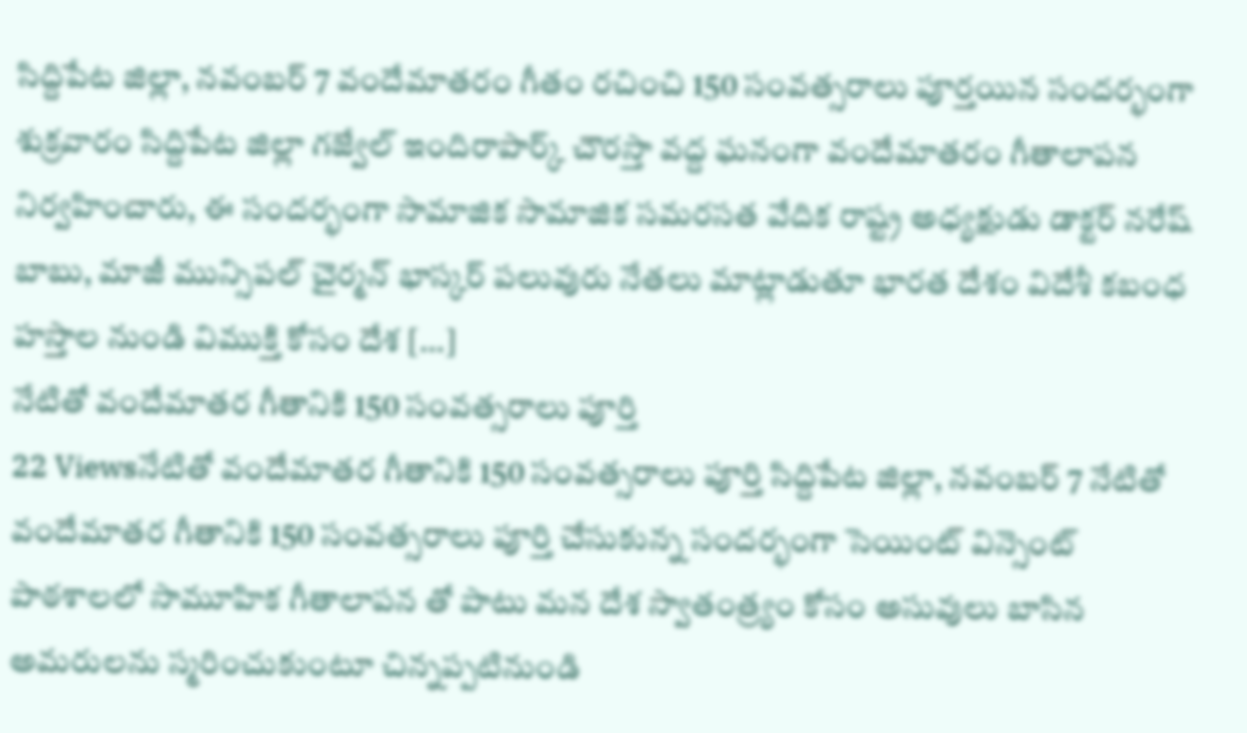సిద్దిపేట జిల్లా, నవంబర్ 7 వందేమాతరం గీతం రచించి 150 సంవత్సరాలు పూర్తయిన సందర్భంగా శుక్రవారం సిద్దిపేట జిల్లా గజ్వేల్ ఇందిరాపార్క్ చౌరస్తా వద్ద ఘనంగా వందేమాతరం గీతాలాపన నిర్వహించారు, ఈ సందర్భంగా సామాజిక సామాజిక సమరసత వేదిక రాష్ట్ర అధ్యక్షుడు డాక్టర్ నరేష్ బాబు, మాజీ మున్సిపల్ చైర్మన్ భాస్కర్ పలువురు నేతలు మాట్లాడుతూ భారత దేశం విదేశీ కబంధ హస్తాల నుండి విముక్తి కోసం దేశ […]
నేటితో వందేమాతర గీతానికి 150 సంవత్సరాలు పూర్తి
22 Viewsనేటితో వందేమాతర గీతానికి 150 సంవత్సరాలు పూర్తి సిద్దిపేట జిల్లా, నవంబర్ 7 నేటితో వందేమాతర గీతానికి 150 సంవత్సరాలు పూర్తి చేసుకున్న సందర్భంగా సెయింట్ విన్సెంట్ పాఠశాలలో సామూహిక గీతాలాపన తో పాటు మన దేశ స్వాతంత్ర్యం కోసం అసువులు బాసిన అమరులను స్మరించుకుంటూ చిన్నప్పటినుండి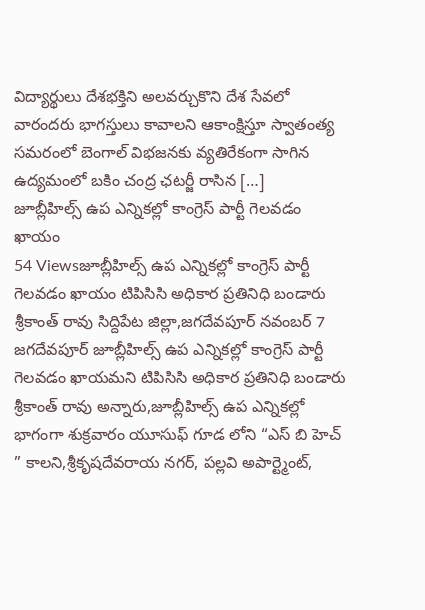విద్యార్థులు దేశభక్తిని అలవర్చుకొని దేశ సేవలో వారందరు భాగస్తులు కావాలని ఆకాంక్షిస్తూ స్వాతంత్య సమరంలో బెంగాల్ విభజనకు వ్యతిరేకంగా సాగిన ఉద్యమంలో బకిం చంద్ర ఛటర్జీ రాసిన […]
జూబ్లీహిల్స్ ఉప ఎన్నికల్లో కాంగ్రెస్ పార్టీ గెలవడం ఖాయం
54 Viewsజూబ్లీహిల్స్ ఉప ఎన్నికల్లో కాంగ్రెస్ పార్టీ గెలవడం ఖాయం టిపిసిసి అధికార ప్రతినిధి బండారు శ్రీకాంత్ రావు సిద్దిపేట జిల్లా,జగదేవపూర్ నవంబర్ 7 జగదేవపూర్ జూబ్లీహిల్స్ ఉప ఎన్నికల్లో కాంగ్రెస్ పార్టీ గెలవడం ఖాయమని టిపిసిసి అధికార ప్రతినిధి బండారు శ్రీకాంత్ రావు అన్నారు,జూబ్లీహిల్స్ ఉప ఎన్నికల్లో భాగంగా శుక్రవారం యూసుఫ్ గూడ లోని “ఎస్ బి హెచ్ ” కాలని,శ్రీకృషదేవరాయ నగర్, పల్లవి అపార్ట్మెంట్,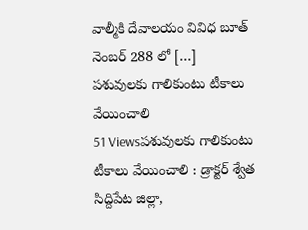వాల్మీకి దేవాలయం వివిధ బూత్ నెంబర్ 288 లో […]
పశువులకు గాలికుంటు టీకాలు వేయించాలి
51 Viewsపశువులకు గాలికుంటు టీకాలు వేయించాలి : డ్రాక్టర్ శ్వేత సిద్దిపేట జిల్లా,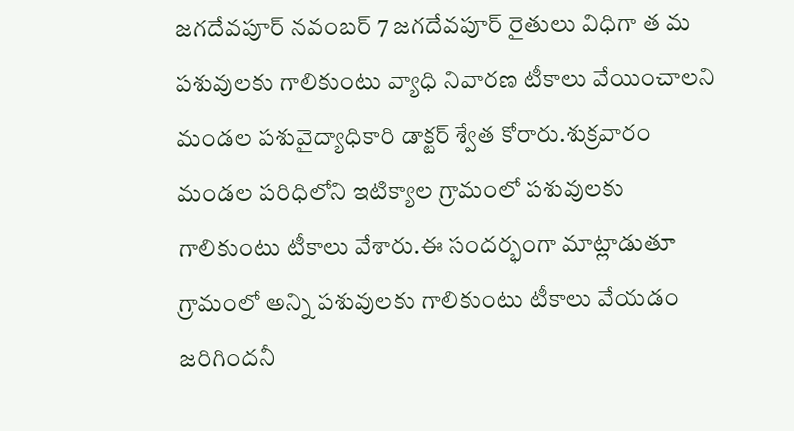జగదేవపూర్ నవంబర్ 7 జగదేవపూర్ రైతులు విధిగా త మ పశువులకు గాలికుంటు వ్యాధి నివారణ టీకాలు వేయించాలని మండల పశువైద్యాధికారి డాక్టర్ శ్వేత కోరారు.శుక్రవారం మండల పరిధిలోని ఇటిక్యాల గ్రామంలో పశువులకు గాలికుంటు టీకాలు వేశారు.ఈ సందర్భంగా మాట్లాడుతూ గ్రామంలో అన్ని పశువులకు గాలికుంటు టీకాలు వేయడం జరిగిందనీ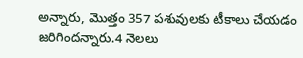అన్నారు, మొత్తం 357 పశువులకు టీకాలు చేయడం జరిగిందన్నారు.4 నెలలు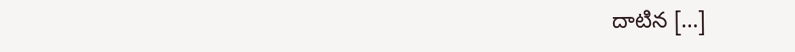దాటిన […]